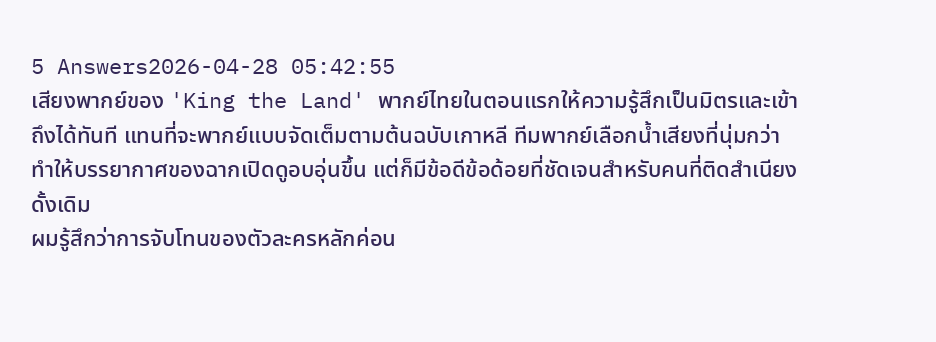5 Answers2026-04-28 05:42:55
เสียงพากย์ของ 'King the Land' พากย์ไทยในตอนแรกให้ความรู้สึกเป็นมิตรและเข้าถึงได้ทันที แทนที่จะพากย์แบบจัดเต็มตามต้นฉบับเกาหลี ทีมพากย์เลือกน้ำเสียงที่นุ่มกว่า ทำให้บรรยากาศของฉากเปิดดูอบอุ่นขึ้น แต่ก็มีข้อดีข้อด้อยที่ชัดเจนสำหรับคนที่ติดสำเนียงดั้งเดิม
ผมรู้สึกว่าการจับโทนของตัวละครหลักค่อน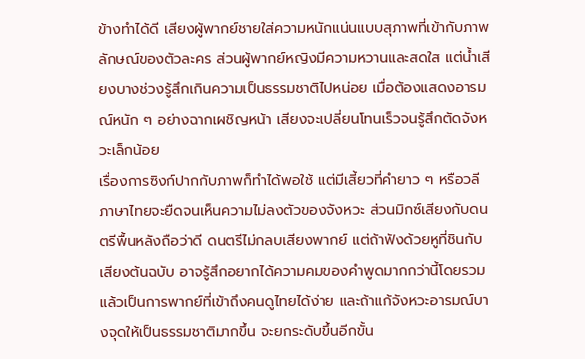ข้างทำได้ดี เสียงผู้พากย์ชายใส่ความหนักแน่นแบบสุภาพที่เข้ากับภาพลักษณ์ของตัวละคร ส่วนผู้พากย์หญิงมีความหวานและสดใส แต่น้ำเสียงบางช่วงรู้สึกเกินความเป็นธรรมชาติไปหน่อย เมื่อต้องแสดงอารมณ์หนัก ๆ อย่างฉากเผชิญหน้า เสียงจะเปลี่ยนโทนเร็วจนรู้สึกตัดจังหวะเล็กน้อย
เรื่องการซิงก์ปากกับภาพก็ทำได้พอใช้ แต่มีเสี้ยวที่คำยาว ๆ หรือวลีภาษาไทยจะยืดจนเห็นความไม่ลงตัวของจังหวะ ส่วนมิกซ์เสียงกับดนตรีพื้นหลังถือว่าดี ดนตรีไม่กลบเสียงพากย์ แต่ถ้าฟังด้วยหูที่ชินกับเสียงต้นฉบับ อาจรู้สึกอยากได้ความคมของคำพูดมากกว่านี้โดยรวมแล้วเป็นการพากย์ที่เข้าถึงคนดูไทยได้ง่าย และถ้าแก้จังหวะอารมณ์บางจุดให้เป็นธรรมชาติมากขึ้น จะยกระดับขึ้นอีกขั้น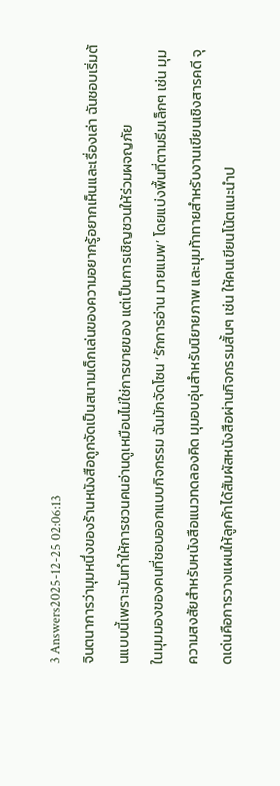3 Answers2025-12-25 02:06:13
จินตนาการว่ามุมหนึ่งของร้านหนังสือถูกจัดเป็นสนามเด็กเล่นของความอยากรู้อยากเห็นและเรื่องเล่า ฉันชอบเริ่มต้นแบบนี้เพราะมันทำให้การชวนคนอ่านดูเหมือนไม่ใช่การขายของ แต่เป็นการเชิญชวนให้ร่วมผจญภัย
ในมุมมองของคนที่ชอบออกแบบกิจกรรม ฉันมักจัดโซน ‘รักการอ่าน มายแมพ’ โดยแบ่งพื้นที่ตามธีมเล็กๆ เช่น มุมความสงสัยสำหรับหนังสือแนวทดลองคิด มุมอบอุ่นสำหรับนิยายภาพ และมุมท้าทายสำหรับงานเขียนเชิงสารคดี จุดเด่นคือการวางแผนให้ลูกค้าได้สัมผัสหนังสือผ่านกิจกรรมสั้นๆ เช่น ให้คนเขียนโน้ตแนะนำป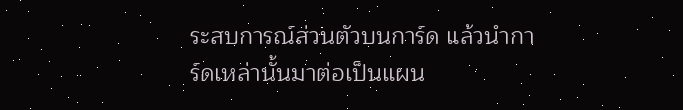ระสบการณ์ส่วนตัวบนการ์ด แล้วนำการ์ดเหล่านั้นมาต่อเป็นแผน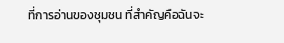ที่การอ่านของชุมชน ที่สำคัญคือฉันจะ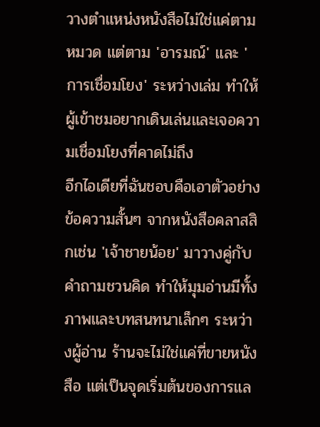วางตำแหน่งหนังสือไม่ใช่แค่ตามหมวด แต่ตาม 'อารมณ์' และ 'การเชื่อมโยง' ระหว่างเล่ม ทำให้ผู้เข้าชมอยากเดินเล่นและเจอความเชื่อมโยงที่คาดไม่ถึง
อีกไอเดียที่ฉันชอบคือเอาตัวอย่างข้อความสั้นๆ จากหนังสือคลาสสิกเช่น 'เจ้าชายน้อย' มาวางคู่กับคำถามชวนคิด ทำให้มุมอ่านมีทั้งภาพและบทสนทนาเล็กๆ ระหว่างผู้อ่าน ร้านจะไม่ใช่แค่ที่ขายหนังสือ แต่เป็นจุดเริ่มต้นของการแล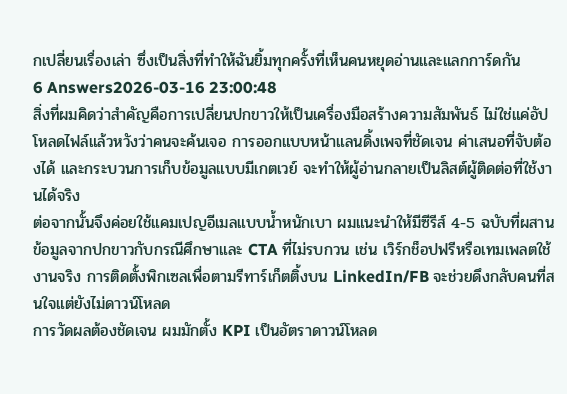กเปลี่ยนเรื่องเล่า ซึ่งเป็นสิ่งที่ทำให้ฉันยิ้มทุกครั้งที่เห็นคนหยุดอ่านและแลกการ์ดกัน
6 Answers2026-03-16 23:00:48
สิ่งที่ผมคิดว่าสำคัญคือการเปลี่ยนปกขาวให้เป็นเครื่องมือสร้างความสัมพันธ์ ไม่ใช่แค่อัปโหลดไฟล์แล้วหวังว่าคนจะค้นเจอ การออกแบบหน้าแลนดิ้งเพจที่ชัดเจน ค่าเสนอที่จับต้องได้ และกระบวนการเก็บข้อมูลแบบมีเกตเวย์ จะทำให้ผู้อ่านกลายเป็นลิสต์ผู้ติดต่อที่ใช้งานได้จริง
ต่อจากนั้นจึงค่อยใช้แคมเปญอีเมลแบบน้ำหนักเบา ผมแนะนำให้มีซีรีส์ 4-5 ฉบับที่ผสานข้อมูลจากปกขาวกับกรณีศึกษาและ CTA ที่ไม่รบกวน เช่น เวิร์กช็อปฟรีหรือเทมเพลตใช้งานจริง การติดตั้งพิกเซลเพื่อตามรีทาร์เก็ตติ้งบน LinkedIn/FB จะช่วยดึงกลับคนที่สนใจแต่ยังไม่ดาวน์โหลด
การวัดผลต้องชัดเจน ผมมักตั้ง KPI เป็นอัตราดาวน์โหลด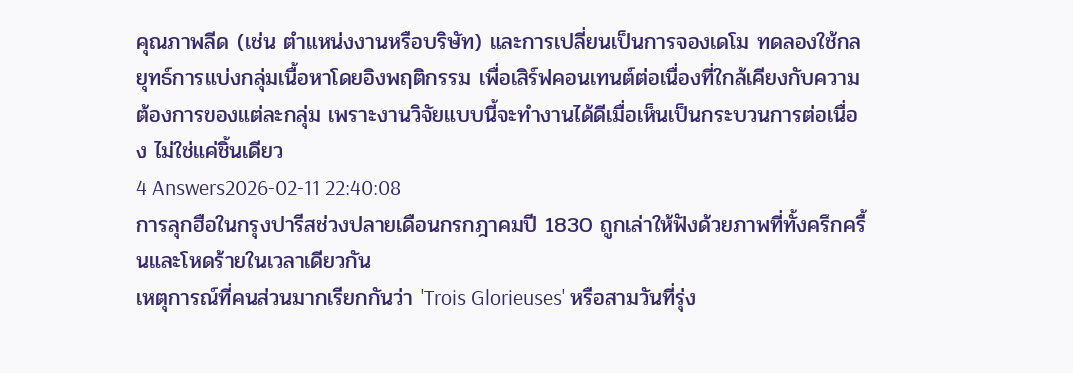คุณภาพลีด (เช่น ตำแหน่งงานหรือบริษัท) และการเปลี่ยนเป็นการจองเดโม ทดลองใช้กลยุทธ์การแบ่งกลุ่มเนื้อหาโดยอิงพฤติกรรม เพื่อเสิร์ฟคอนเทนต์ต่อเนื่องที่ใกล้เคียงกับความต้องการของแต่ละกลุ่ม เพราะงานวิจัยแบบนี้จะทำงานได้ดีเมื่อเห็นเป็นกระบวนการต่อเนื่อง ไม่ใช่แค่ชิ้นเดียว
4 Answers2026-02-11 22:40:08
การลุกฮือในกรุงปารีสช่วงปลายเดือนกรกฎาคมปี 1830 ถูกเล่าให้ฟังด้วยภาพที่ทั้งครึกครื้นและโหดร้ายในเวลาเดียวกัน
เหตุการณ์ที่คนส่วนมากเรียกกันว่า 'Trois Glorieuses' หรือสามวันที่รุ่ง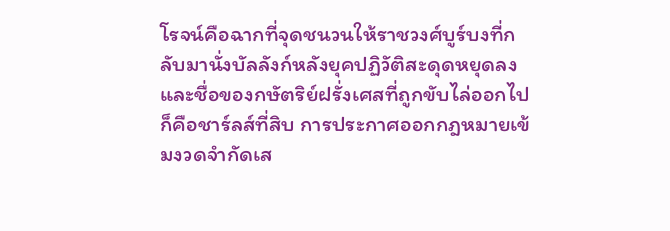โรจน์คือฉากที่จุดชนวนให้ราชวงศ์บูร์บงที่กลับมานั่งบัลลังก์หลังยุคปฏิวัติสะดุดหยุดลง และชื่อของกษัตริย์ฝรั่งเศสที่ถูกขับไล่ออกไปก็คือชาร์ลส์ที่สิบ การประกาศออกกฎหมายเข้มงวดจำกัดเส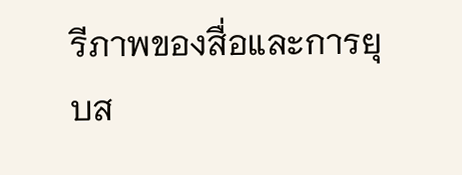รีภาพของสื่อและการยุบส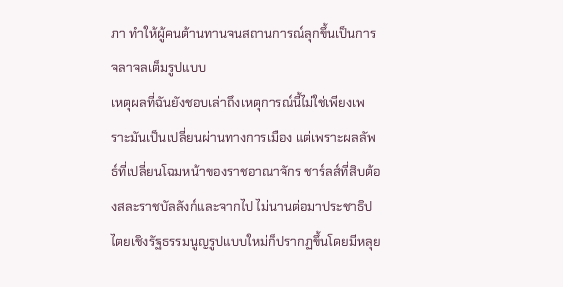ภา ทำให้ผู้คนต้านทานจนสถานการณ์ลุกขึ้นเป็นการจลาจลเต็มรูปแบบ
เหตุผลที่ฉันยังชอบเล่าถึงเหตุการณ์นี้ไม่ใช่เพียงเพราะมันเป็นเปลี่ยนผ่านทางการเมือง แต่เพราะผลลัพธ์ที่เปลี่ยนโฉมหน้าของราชอาณาจักร ชาร์ลส์ที่สิบต้องสละราชบัลลังก์และจากไป ไม่นานต่อมาประชาธิปไตยเชิงรัฐธรรมนูญรูปแบบใหม่ก็ปรากฏขึ้นโดยมีหลุย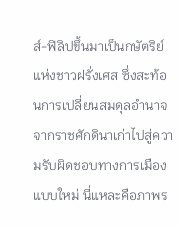ส์-ฟิลิปขึ้นมาเป็นกษัตริย์แห่งชาวฝรั่งเศส ซึ่งสะท้อนการเปลี่ยนสมดุลอำนาจจากราชศักดินาเก่าไปสู่ความรับผิดชอบทางการเมืองแบบใหม่ นี่แหละคือภาพร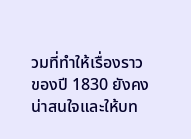วมที่ทำให้เรื่องราวของปี 1830 ยังคงน่าสนใจและให้บท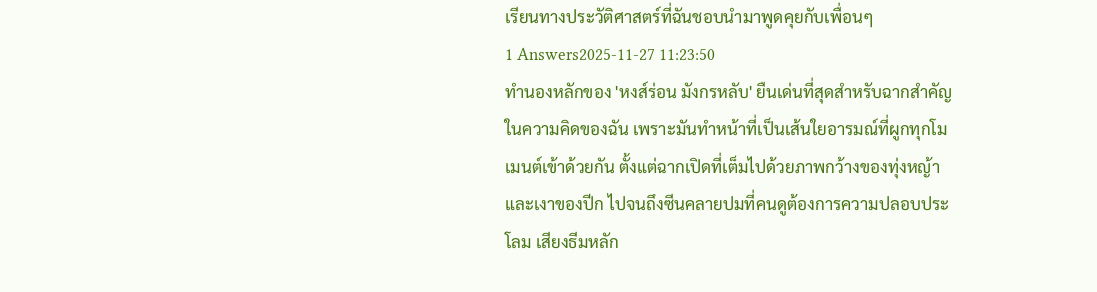เรียนทางประวัติศาสตร์ที่ฉันชอบนำมาพูดคุยกับเพื่อนๆ
1 Answers2025-11-27 11:23:50
ทำนองหลักของ 'หงส์ร่อน มังกรหลับ' ยืนเด่นที่สุดสำหรับฉากสำคัญในความคิดของฉัน เพราะมันทำหน้าที่เป็นเส้นใยอารมณ์ที่ผูกทุกโมเมนต์เข้าด้วยกัน ตั้งแต่ฉากเปิดที่เต็มไปด้วยภาพกว้างของทุ่งหญ้าและเงาของปีก ไปจนถึงซีนคลายปมที่คนดูต้องการความปลอบประโลม เสียงธีมหลัก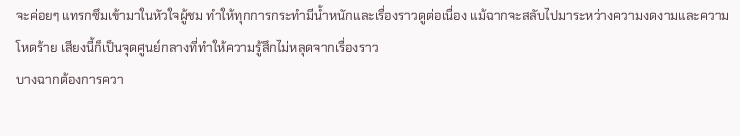จะค่อยๆ แทรกซึมเข้ามาในหัวใจผู้ชม ทำให้ทุกการกระทำมีน้ำหนักและเรื่องราวดูต่อเนื่อง แม้ฉากจะสลับไปมาระหว่างความงดงามและความโหดร้าย เสียงนี้ก็เป็นจุดศูนย์กลางที่ทำให้ความรู้สึกไม่หลุดจากเรื่องราว
บางฉากต้องการควา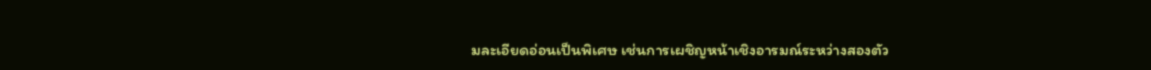มละเอียดอ่อนเป็นพิเศษ เช่นการเผชิญหน้าเชิงอารมณ์ระหว่างสองตัว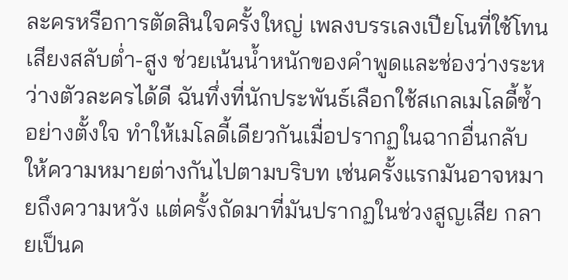ละครหรือการตัดสินใจครั้งใหญ่ เพลงบรรเลงเปียโนที่ใช้โทนเสียงสลับต่ำ-สูง ช่วยเน้นน้ำหนักของคำพูดและช่องว่างระหว่างตัวละครได้ดี ฉันทึ่งที่นักประพันธ์เลือกใช้สเกลเมโลดี้ซ้ำอย่างตั้งใจ ทำให้เมโลดี้เดียวกันเมื่อปรากฏในฉากอื่นกลับให้ความหมายต่างกันไปตามบริบท เช่นครั้งแรกมันอาจหมายถึงความหวัง แต่ครั้งถัดมาที่มันปรากฏในช่วงสูญเสีย กลายเป็นค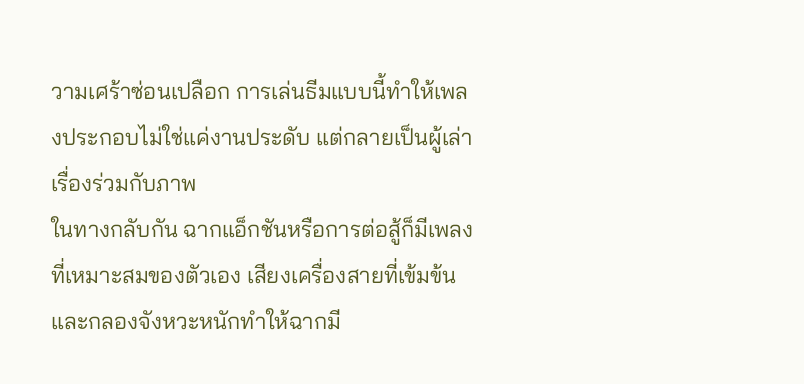วามเศร้าซ่อนเปลือก การเล่นธีมแบบนี้ทำให้เพลงประกอบไม่ใช่แค่งานประดับ แต่กลายเป็นผู้เล่าเรื่องร่วมกับภาพ
ในทางกลับกัน ฉากแอ็กชันหรือการต่อสู้ก็มีเพลงที่เหมาะสมของตัวเอง เสียงเครื่องสายที่เข้มข้นและกลองจังหวะหนักทำให้ฉากมี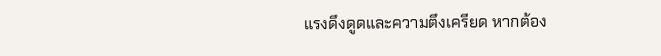แรงดึงดูดและความตึงเครียด หากต้อง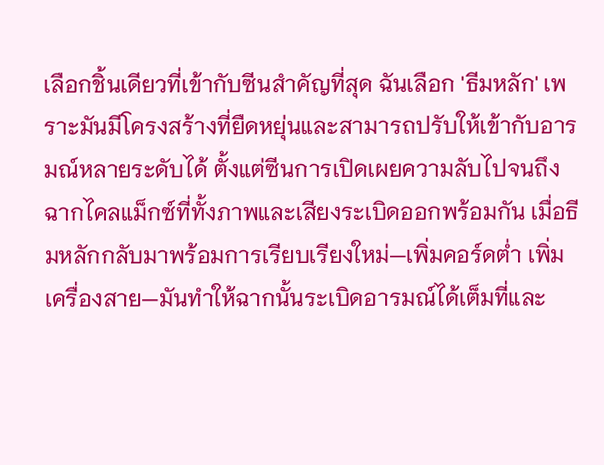เลือกชิ้นเดียวที่เข้ากับซีนสำคัญที่สุด ฉันเลือก 'ธีมหลัก' เพราะมันมีโครงสร้างที่ยืดหยุ่นและสามารถปรับให้เข้ากับอารมณ์หลายระดับได้ ตั้งแต่ซีนการเปิดเผยความลับไปจนถึงฉากไคลแม็กซ์ที่ทั้งภาพและเสียงระเบิดออกพร้อมกัน เมื่อธีมหลักกลับมาพร้อมการเรียบเรียงใหม่—เพิ่มคอร์ดต่ำ เพิ่มเครื่องสาย—มันทำให้ฉากนั้นระเบิดอารมณ์ได้เต็มที่และ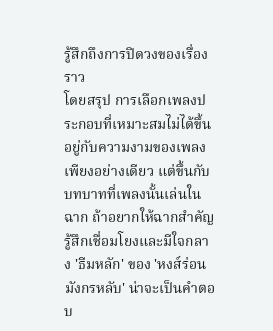รู้สึกถึงการปิดวงของเรื่องราว
โดยสรุป การเลือกเพลงประกอบที่เหมาะสมไม่ได้ขึ้นอยู่กับความงามของเพลงเพียงอย่างเดียว แต่ขึ้นกับบทบาทที่เพลงนั้นเล่นในฉาก ถ้าอยากให้ฉากสำคัญรู้สึกเชื่อมโยงและมีใจกลาง 'ธีมหลัก' ของ 'หงส์ร่อน มังกรหลับ' น่าจะเป็นคำตอบ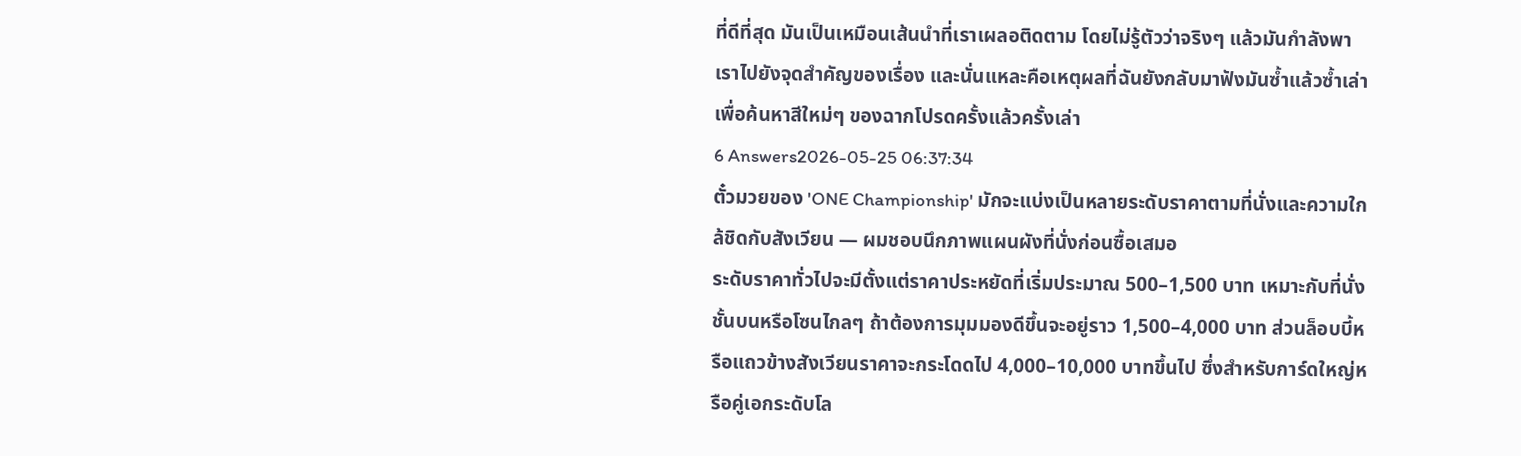ที่ดีที่สุด มันเป็นเหมือนเส้นนำที่เราเผลอติดตาม โดยไม่รู้ตัวว่าจริงๆ แล้วมันกำลังพาเราไปยังจุดสำคัญของเรื่อง และนั่นแหละคือเหตุผลที่ฉันยังกลับมาฟังมันซ้ำแล้วซ้ำเล่าเพื่อค้นหาสีใหม่ๆ ของฉากโปรดครั้งแล้วครั้งเล่า
6 Answers2026-05-25 06:37:34
ตั๋วมวยของ 'ONE Championship' มักจะแบ่งเป็นหลายระดับราคาตามที่นั่งและความใกล้ชิดกับสังเวียน — ผมชอบนึกภาพแผนผังที่นั่งก่อนซื้อเสมอ
ระดับราคาทั่วไปจะมีตั้งแต่ราคาประหยัดที่เริ่มประมาณ 500–1,500 บาท เหมาะกับที่นั่งชั้นบนหรือโซนไกลๆ ถ้าต้องการมุมมองดีขึ้นจะอยู่ราว 1,500–4,000 บาท ส่วนล็อบบี้หรือแถวข้างสังเวียนราคาจะกระโดดไป 4,000–10,000 บาทขึ้นไป ซึ่งสำหรับการ์ดใหญ่หรือคู่เอกระดับโล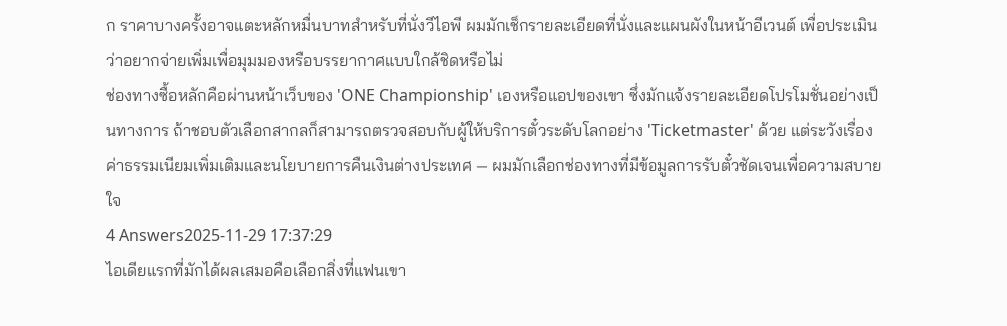ก ราคาบางครั้งอาจแตะหลักหมื่นบาทสำหรับที่นั่งวีไอพี ผมมักเช็กรายละเอียดที่นั่งและแผนผังในหน้าอีเวนต์ เพื่อประเมินว่าอยากจ่ายเพิ่มเพื่อมุมมองหรือบรรยากาศแบบใกล้ชิดหรือไม่
ช่องทางซื้อหลักคือผ่านหน้าเว็บของ 'ONE Championship' เองหรือแอปของเขา ซึ่งมักแจ้งรายละเอียดโปรโมชั่นอย่างเป็นทางการ ถ้าชอบตัวเลือกสากลก็สามารถตรวจสอบกับผู้ให้บริการตั๋วระดับโลกอย่าง 'Ticketmaster' ด้วย แต่ระวังเรื่องค่าธรรมเนียมเพิ่มเติมและนโยบายการคืนเงินต่างประเทศ — ผมมักเลือกช่องทางที่มีข้อมูลการรับตั๋วชัดเจนเพื่อความสบายใจ
4 Answers2025-11-29 17:37:29
ไอเดียแรกที่มักได้ผลเสมอคือเลือกสิ่งที่แฟนเขา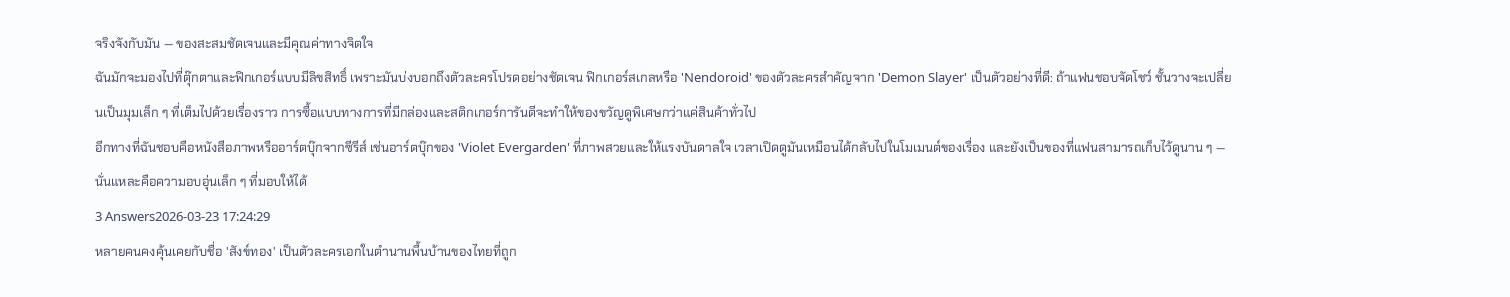จริงจังกับมัน — ของสะสมชัดเจนและมีคุณค่าทางจิตใจ
ฉันมักจะมองไปที่ตุ๊กตาและฟิกเกอร์แบบมีลิขสิทธิ์ เพราะมันบ่งบอกถึงตัวละครโปรดอย่างชัดเจน ฟิกเกอร์สเกลหรือ 'Nendoroid' ของตัวละครสำคัญจาก 'Demon Slayer' เป็นตัวอย่างที่ดี: ถ้าแฟนชอบจัดโชว์ ชั้นวางจะเปลี่ยนเป็นมุมเล็ก ๆ ที่เต็มไปด้วยเรื่องราว การซื้อแบบทางการที่มีกล่องและสติกเกอร์การันตีจะทำให้ของขวัญดูพิเศษกว่าแค่สินค้าทั่วไป
อีกทางที่ฉันชอบคือหนังสือภาพหรืออาร์ตบุ๊กจากซีรีส์ เช่นอาร์ตบุ๊กของ 'Violet Evergarden' ที่ภาพสวยและให้แรงบันดาลใจ เวลาเปิดดูมันเหมือนได้กลับไปในโมเมนต์ของเรื่อง และยังเป็นของที่แฟนสามารถเก็บไว้ดูนาน ๆ — นั่นแหละคือความอบอุ่นเล็ก ๆ ที่มอบให้ได้
3 Answers2026-03-23 17:24:29
หลายคนคงคุ้นเคยกับชื่อ 'สังข์ทอง' เป็นตัวละครเอกในตำนานพื้นบ้านของไทยที่ถูก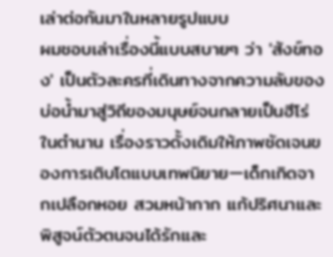เล่าต่อกันมาในหลายรูปแบบ
ผมชอบเล่าเรื่องนี้แบบสบายๆ ว่า 'สังข์ทอง' เป็นตัวละครที่เดินทางจากความลับของบ่อน้ำมาสู่วิถีของมนุษย์จนกลายเป็นฮีโร่ในตำนาน เรื่องราวดั้งเดิมให้ภาพชัดเจนของการเติบโตแบบเทพนิยาย—เด็กเกิดจากเปลือกหอย สวมหน้ากาก แก้ปริศนาและพิสูจน์ตัวตนจนได้รักและ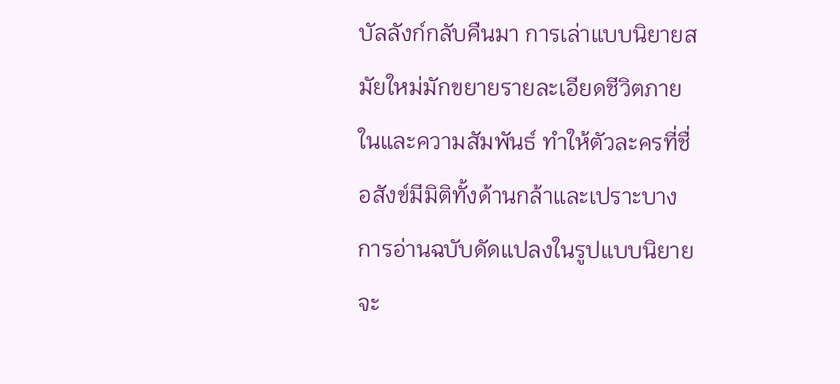บัลลังก์กลับคืนมา การเล่าแบบนิยายสมัยใหม่มักขยายรายละเอียดชีวิตภายในและความสัมพันธ์ ทำให้ตัวละครที่ชื่อสังข์มีมิติทั้งด้านกล้าและเปราะบาง
การอ่านฉบับดัดแปลงในรูปแบบนิยายจะ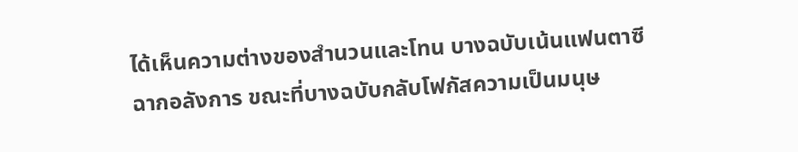ได้เห็นความต่างของสำนวนและโทน บางฉบับเน้นแฟนตาซีฉากอลังการ ขณะที่บางฉบับกลับโฟกัสความเป็นมนุษ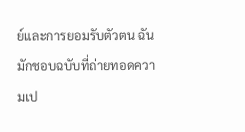ย์และการยอมรับตัวตน ฉันมักชอบฉบับที่ถ่ายทอดความเป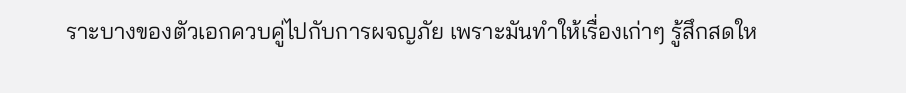ราะบางของตัวเอกควบคู่ไปกับการผจญภัย เพราะมันทำให้เรื่องเก่าๆ รู้สึกสดให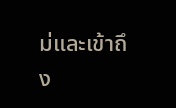ม่และเข้าถึง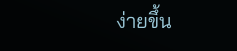ง่ายขึ้น